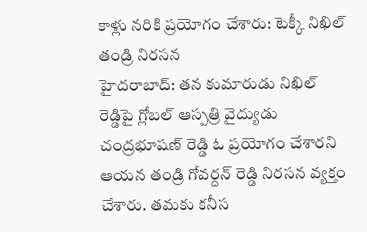కాళ్లు నరికి ప్రయోగం చేశారు: టెక్కీ నిఖిల్ తండ్రి నిరసన
హైదరాబాద్: తన కుమారుడు నిఖిల్ రెడ్డిపై గ్లోబల్ ఆస్పత్రి వైద్యుడు చంద్రభూషణ్ రెడ్డి ఓ ప్రయోగం చేశారని ఆయన తండ్రి గోవర్దన్ రెడ్డి నిరసన వ్యక్తం చేశారు. తమకు కనీస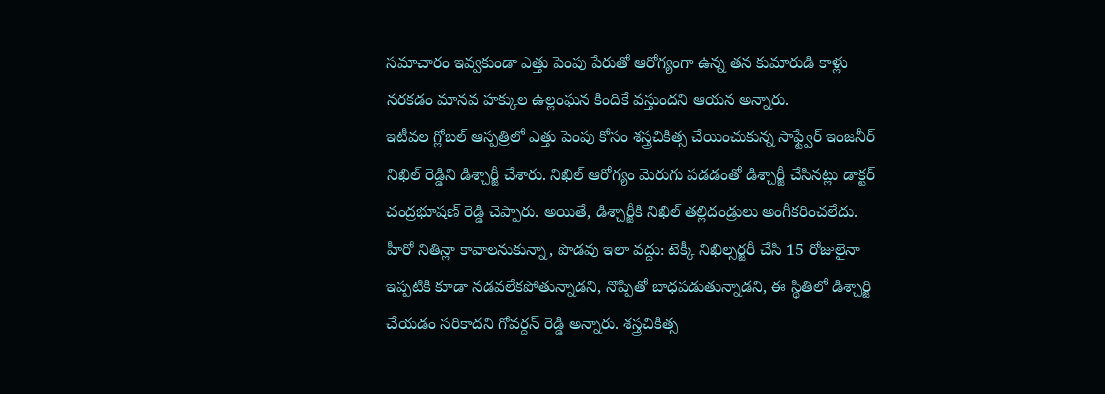సమాచారం ఇవ్వకుండా ఎత్తు పెంపు పేరుతో ఆరోగ్యంగా ఉన్న తన కుమారుడి కాళ్లు నరకడం మానవ హక్కుల ఉల్లంఘన కిందికే వస్తుందని ఆయన అన్నారు.
ఇటీవల గ్లోబల్ ఆస్పత్రిలో ఎత్తు పెంపు కోసం శస్త్రచికిత్స చేయించుకున్న సాఫ్ట్వేర్ ఇంజనీర్ నిఖిల్ రెడ్డిని డిశ్చార్జీ చేశారు. నిఖిల్ ఆరోగ్యం మెరుగు పడడంతో డిశ్చార్జీ చేసినట్లు డాక్టర్ చంద్రభూషణ్ రెడ్డి చెప్పారు. అయితే, డిశ్చార్జీకి నిఖిల్ తల్లిదండ్రులు అంగీకరించలేదు.
హీరో నితిన్లా కావాలనుకున్నా, పొడవు ఇలా వద్దు: టెక్కీ నిఖిల్సర్జరీ చేసి 15 రోజులైనా ఇప్పటికి కూడా నడవలేకపోతున్నాడని, నొప్పితో బాధపడుతున్నాడని, ఈ స్థితిలో డిశ్చార్జి చేయడం సరికాదని గోవర్దన్ రెడ్డి అన్నారు. శస్త్రచికిత్స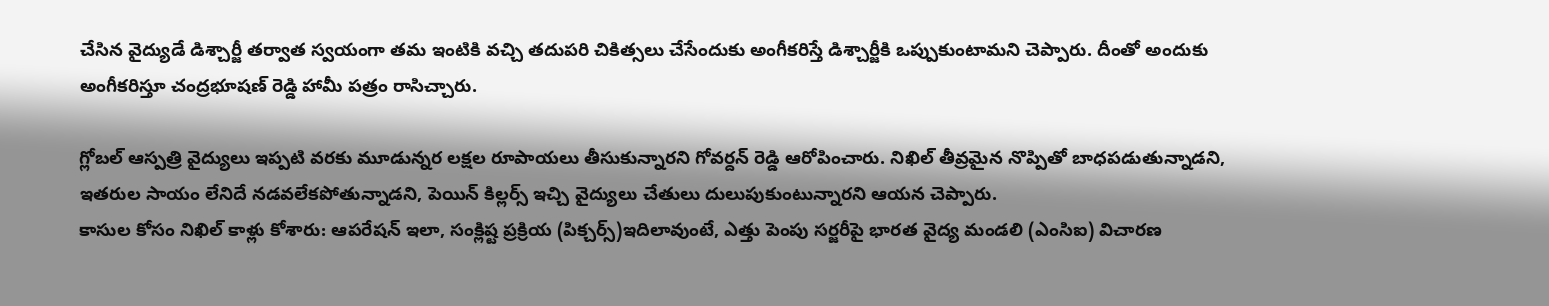చేసిన వైద్యుడే డిశ్చార్జీ తర్వాత స్వయంగా తమ ఇంటికి వచ్చి తదుపరి చికిత్సలు చేసేందుకు అంగీకరిస్తే డిశ్చార్జీకి ఒప్పుకుంటామని చెప్పారు. దీంతో అందుకు అంగీకరిస్తూ చంద్రభూషణ్ రెడ్డి హామీ పత్రం రాసిచ్చారు.

గ్లోబల్ ఆస్పత్రి వైద్యులు ఇప్పటి వరకు మూడున్నర లక్షల రూపాయలు తీసుకున్నారని గోవర్దన్ రెడ్డి ఆరోపించారు. నిఖిల్ తీవ్రమైన నొప్పితో బాధపడుతున్నాడని, ఇతరుల సాయం లేనిదే నడవలేకపోతున్నాడని, పెయిన్ కిల్లర్స్ ఇచ్చి వైద్యులు చేతులు దులుపుకుంటున్నారని ఆయన చెప్పారు.
కాసుల కోసం నిఖిల్ కాళ్లు కోశారు: ఆపరేషన్ ఇలా, సంక్లిష్ట ప్రక్రియ (పిక్చర్స్)ఇదిలావుంటే, ఎత్తు పెంపు సర్జరీపై భారత వైద్య మండలి (ఎంసిఐ) విచారణ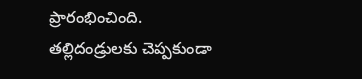ప్రారంభించింది. తల్లిదండ్రులకు చెప్పకుండా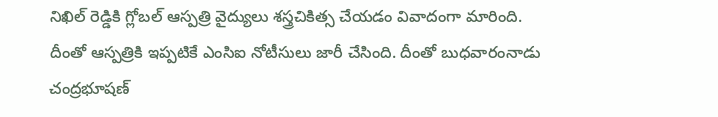నిఖిల్ రెడ్డికి గ్లోబల్ ఆస్పత్రి వైద్యులు శస్త్రచికిత్స చేయడం వివాదంగా మారింది. దీంతో ఆస్పత్రికి ఇప్పటికే ఎంసిఐ నోటీసులు జారీ చేసింది. దీంతో బుధవారంనాడు చంద్రభూషణ్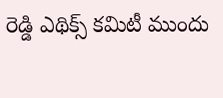రెడ్డి ఎథిక్స్ కమిటీ ముందు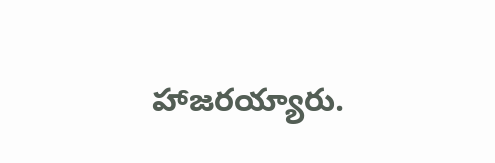హాజరయ్యారు.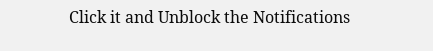Click it and Unblock the Notifications